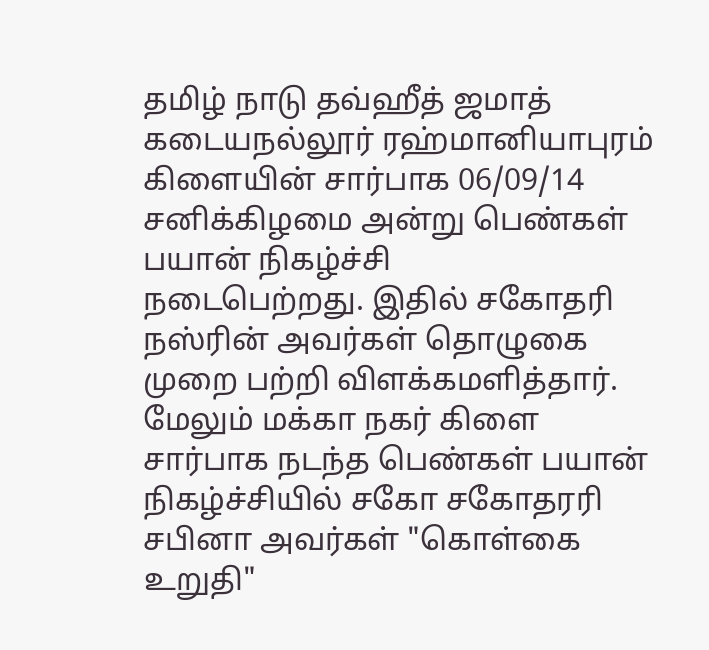தமிழ் நாடு தவ்ஹீத் ஜமாத் கடையநல்லூர் ரஹ்மானியாபுரம் கிளையின் சார்பாக 06/09/14 சனிக்கிழமை அன்று பெண்கள் பயான் நிகழ்ச்சி
நடைபெற்றது. இதில் சகோதரி நஸ்ரின் அவர்கள் தொழுகை முறை பற்றி விளக்கமளித்தார்.
மேலும் மக்கா நகர் கிளை சார்பாக நடந்த பெண்கள் பயான் நிகழ்ச்சியில் சகோ சகோதரரி சபினா அவர்கள் "கொள்கை உறுதி"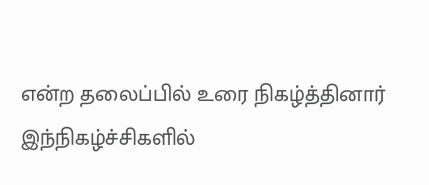என்ற தலைப்பில் உரை நிகழ்த்தினார் இந்நிகழ்ச்சிகளில்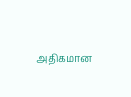அதிகமான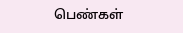பெண்கள்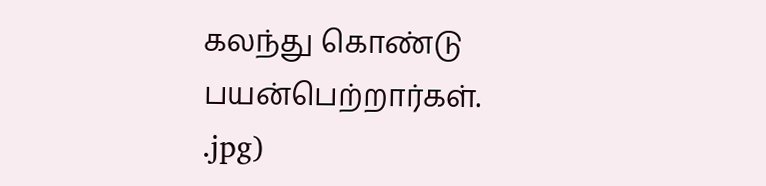கலந்து கொண்டு பயன்பெற்றார்கள்.
.jpg)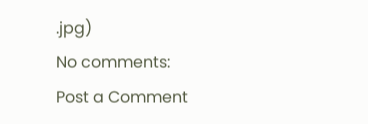.jpg)
No comments:
Post a Comment